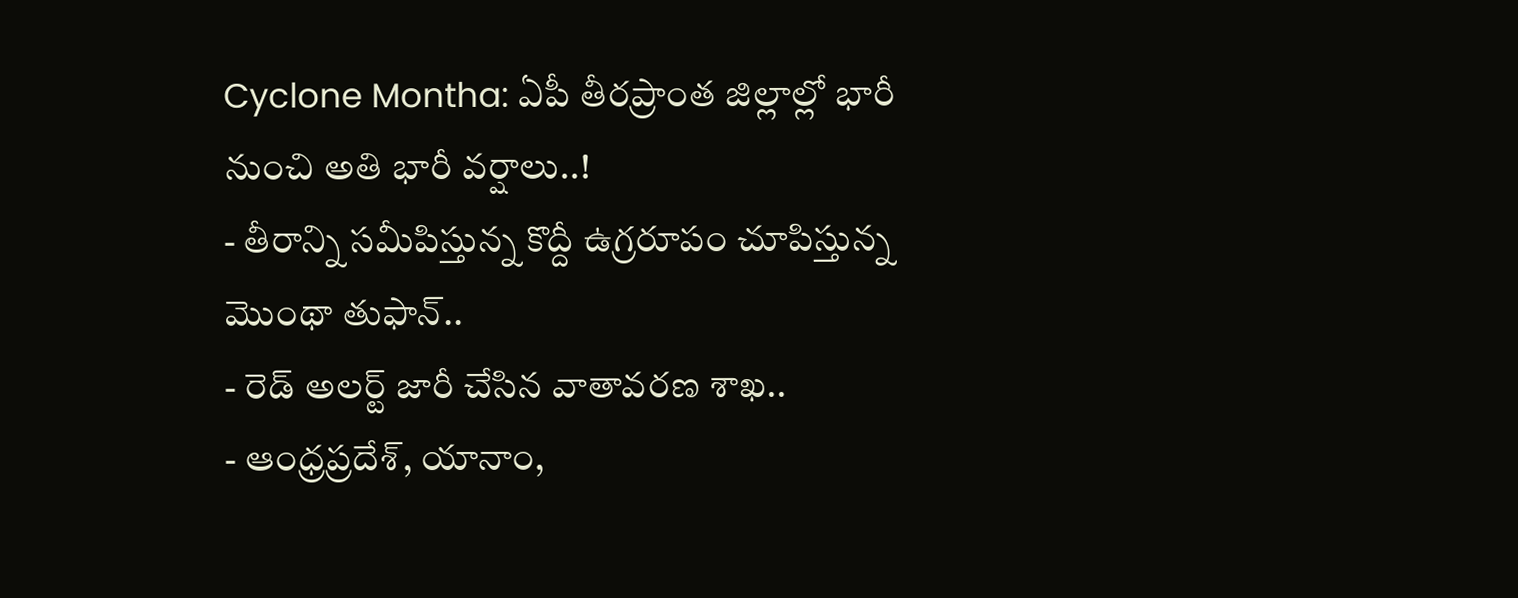Cyclone Montha: ఏపీ తీరప్రాంత జిల్లాల్లో భారీ నుంచి అతి భారీ వర్షాలు..!
- తీరాన్ని సమీపిస్తున్న కొద్దీ ఉగ్రరూపం చూపిస్తున్న మొంథా తుఫాన్..
- రెడ్ అలర్ట్ జారీ చేసిన వాతావరణ శాఖ..
- ఆంధ్రప్రదేశ్, యానాం,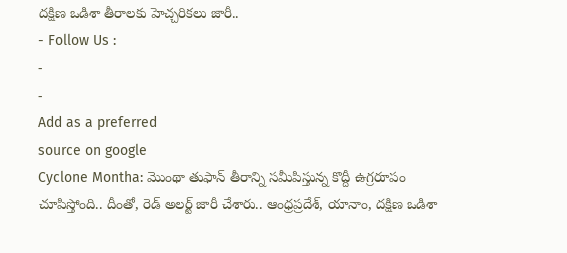దక్షిణ ఒడిశా తీరాలకు హెచ్చరికలు జారీ..
- Follow Us :
-
-
Add as a preferred
source on google
Cyclone Montha: మొంథా తుఫాన్ తీరాన్ని సమీపిస్తున్న కొద్దీ ఉగ్రరూపం చూపిస్తోంది.. దీంతో, రెడ్ అలర్ట్ జారీ చేశారు.. ఆంధ్రప్రదేశ్, యానాం, దక్షిణ ఒడిశా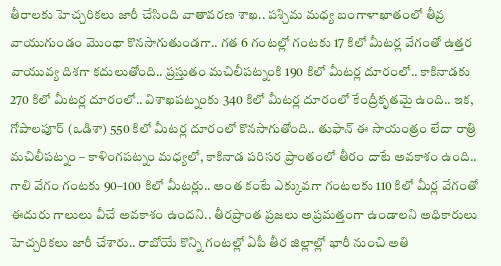తీరాలకు హెచ్చరికలు జారీ చేసింది వాతావరణ శాఖ.. పశ్చిమ మధ్య బంగాళాఖాతంలో తీవ్ర వాయుగుండం మొంథా కొనసాగుతుండగా.. గత 6 గంటల్లో గంటకు 17 కిలో మీటర్ల వేగంతో ఉత్తర వాయువ్య దిశగా కదులుతోంది.. ప్రస్తుతం మచిలీపట్నంకి 190 కిలో మీటర్ల దూరంలో.. కాకినాడకు 270 కిలో మీటర్ల దూరంలో.. విశాఖపట్నంకు 340 కిలో మీటర్ల దూరంలో కేంద్రీకృతమై ఉంది.. ఇక, గోపాలపూర్ (ఒడిశా) 550 కిలో మీటర్ల దూరంలో కొనసాగుతోంది.. తుఫాన్ ఈ సాయంత్రం లేదా రాత్రి మచిలీపట్నం – కాళింగపట్నం మధ్యలో, కాకినాడ పరిసర ప్రాంతంలో తీరం దాటే అవకాశం ఉంది.. గాలి వేగం గంటకు 90–100 కిలో మీటర్లు.. అంత కంటే ఎక్కువగా గంటలకు 110 కిలో మీర్ల వేగంతో ఈదురు గాలులు వీచే అవకాశం ఉందని.. తీరప్రాంత ప్రజలు అప్రమత్తంగా ఉండాలని అధికారులు హెచ్చరికలు జారీ చేశారు.. రాబోయే కొన్ని గంటల్లో ఏపీ తీర జిల్లాల్లో భారీ నుంచి అతి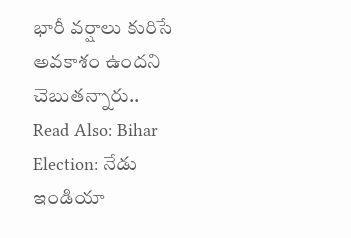భారీ వర్షాలు కురిసే అవకాశం ఉందని చెబుతన్నారు..
Read Also: Bihar Election: నేడు ఇండియా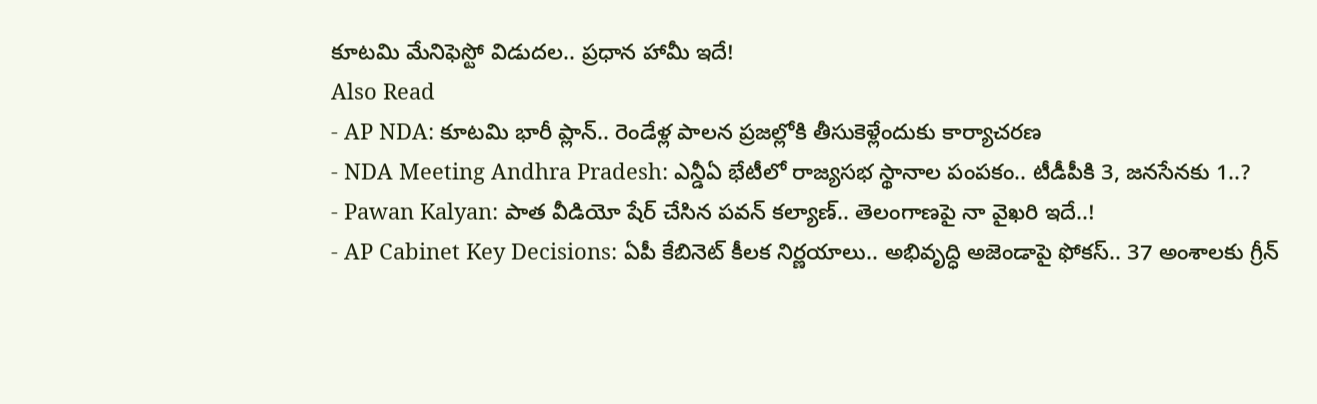కూటమి మేనిఫెస్టో విడుదల.. ప్రధాన హామీ ఇదే!
Also Read
- AP NDA: కూటమి భారీ ప్లాన్.. రెండేళ్ల పాలన ప్రజల్లోకి తీసుకెళ్లేందుకు కార్యాచరణ
- NDA Meeting Andhra Pradesh: ఎన్డీఏ భేటీలో రాజ్యసభ స్థానాల పంపకం.. టీడీపీకి 3, జనసేనకు 1..?
- Pawan Kalyan: పాత వీడియో షేర్ చేసిన పవన్ కల్యాణ్.. తెలంగాణపై నా వైఖరి ఇదే..!
- AP Cabinet Key Decisions: ఏపీ కేబినెట్ కీలక నిర్ణయాలు.. అభివృద్ధి అజెండాపై ఫోకస్.. 37 అంశాలకు గ్రీన్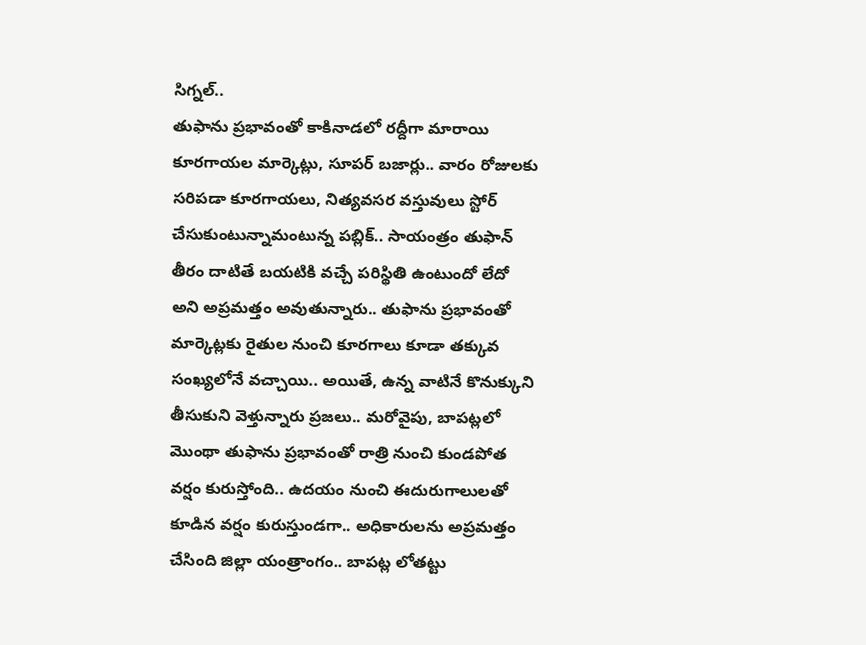సిగ్నల్..
తుఫాను ప్రభావంతో కాకినాడలో రద్దీగా మారాయి కూరగాయల మార్కెట్లు, సూపర్ బజార్లు.. వారం రోజులకు సరిపడా కూరగాయలు, నిత్యవసర వస్తువులు స్టోర్ చేసుకుంటున్నామంటున్న పబ్లిక్.. సాయంత్రం తుఫాన్ తీరం దాటితే బయటికి వచ్చే పరిస్థితి ఉంటుందో లేదో అని అప్రమత్తం అవుతున్నారు.. తుఫాను ప్రభావంతో మార్కెట్లకు రైతుల నుంచి కూరగాలు కూడా తక్కువ సంఖ్యలోనే వచ్చాయి.. అయితే, ఉన్న వాటినే కొనుక్కుని తీసుకుని వెళ్తున్నారు ప్రజలు.. మరోవైపు, బాపట్లలో మొంథా తుఫాను ప్రభావంతో రాత్రి నుంచి కుండపోత వర్షం కురుస్తోంది.. ఉదయం నుంచి ఈదురుగాలులతో కూడిన వర్షం కురుస్తుండగా.. అధికారులను అప్రమత్తం చేసింది జిల్లా యంత్రాంగం.. బాపట్ల లోతట్టు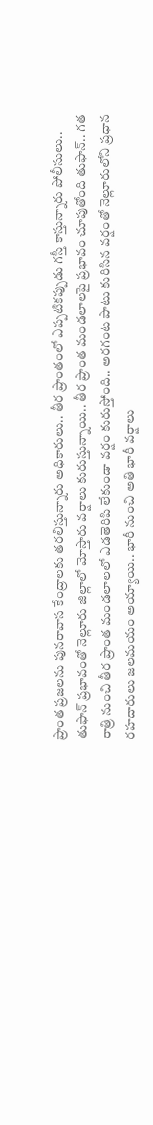ప్రాంత ప్రజలను పునరావాస కేంద్రాలకు తరలిస్తున్నారు అధికారులు.. తీర ప్రాంతంలో ఎప్పటికప్పుడు గస్తీ కాస్తున్నారు పోలీసులు..
తుఫాన్ ప్రభావంతో నెల్లూరు జిల్లాలో మోస్తారు వర్షాలు కురుస్తున్నాయి.. తీర ప్రాంత మండలాలపై ప్రభావం చూపుతోంది తుఫాన్.. గత రాత్రి నుంచి తీర ప్రాంత మండలాలలో ఎడతెరిపి లేకుండా వర్షం కురుస్తోంది.. అరగంట పాటు కురిసిన వర్షంతో నెల్లూరులోని ప్రధాన రహదారులు జలమయం అయ్యాయి.. భారీ నుంచి అతి భారీ వర్షాలు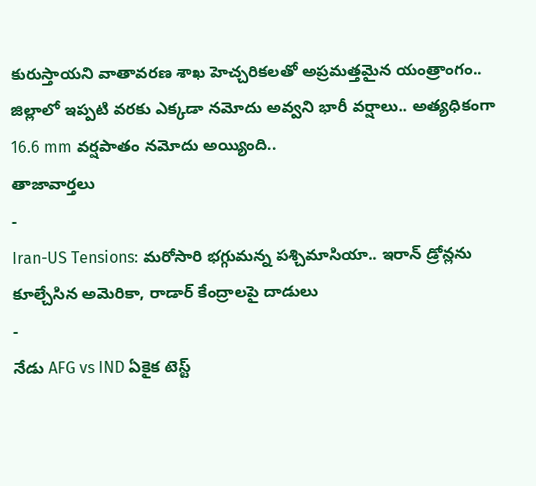కురుస్తాయని వాతావరణ శాఖ హెచ్చరికలతో అప్రమత్తమైన యంత్రాంగం.. జిల్లాలో ఇప్పటి వరకు ఎక్కడా నమోదు అవ్వని భారీ వర్షాలు.. అత్యధికంగా 16.6 mm వర్షపాతం నమోదు అయ్యింది..
తాజావార్తలు
-
Iran-US Tensions: మరోసారి భగ్గుమన్న పశ్చిమాసియా.. ఇరాన్ డ్రోన్లను కూల్చేసిన అమెరికా, రాడార్ కేంద్రాలపై దాడులు
-
నేడు AFG vs IND ఏకైక టెస్ట్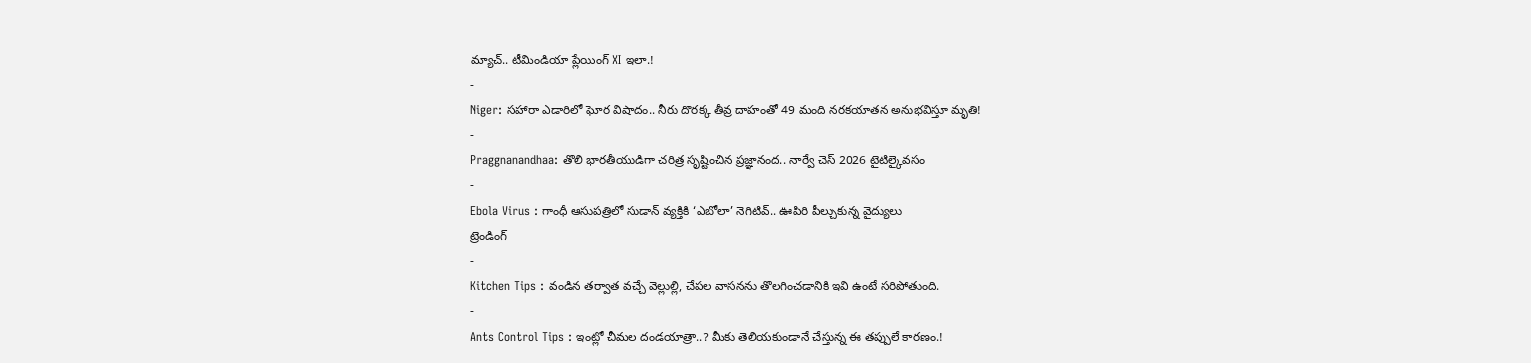మ్యాచ్.. టీమిండియా ప్లేయింగ్ XI ఇలా.!
-
Niger: సహారా ఎడారిలో ఘోర విషాదం.. నీరు దొరక్క తీవ్ర దాహంతో 49 మంది నరకయాతన అనుభవిస్తూ మృతి!
-
Praggnanandhaa: తొలి భారతీయుడిగా చరిత్ర సృష్టించిన ప్రజ్ఞానంద.. నార్వే చెస్ 2026 టైటిల్కైవసం
-
Ebola Virus : గాంధీ ఆసుపత్రిలో సుడాన్ వ్యక్తికి ‘ఎబోలా’ నెగిటివ్.. ఊపిరి పీల్చుకున్న వైద్యులు
ట్రెండింగ్
-
Kitchen Tips : వండిన తర్వాత వచ్చే వెల్లుల్లి, చేపల వాసనను తొలగించడానికి ఇవి ఉంటే సరిపోతుంది.
-
Ants Control Tips : ఇంట్లో చీమల దండయాత్రా..? మీకు తెలియకుండానే చేస్తున్న ఈ తప్పులే కారణం.!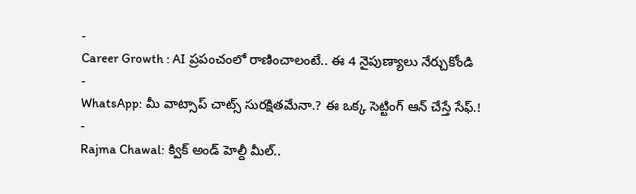-
Career Growth : AI ప్రపంచంలో రాణించాలంటే.. ఈ 4 నైపుణ్యాలు నేర్చుకోండి
-
WhatsApp: మీ వాట్సాప్ చాట్స్ సురక్షితమేనా.? ఈ ఒక్క సెట్టింగ్ ఆన్ చేస్తే సేఫ్.!
-
Rajma Chawal: క్విక్ అండ్ హెల్దీ మీల్..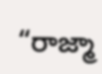“రాజ్మా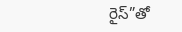రైస్”తో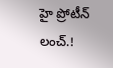హై ప్రోటీన్ లంచ్.!